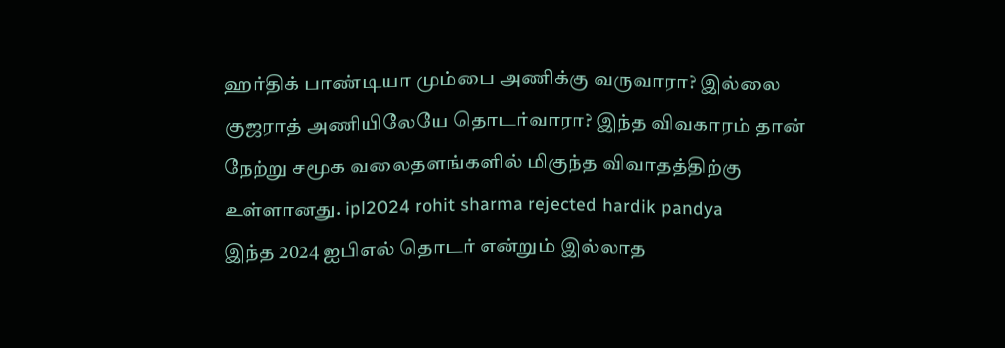ஹர்திக் பாண்டியா மும்பை அணிக்கு வருவாரா? இல்லை குஜராத் அணியிலேயே தொடர்வாரா? இந்த விவகாரம் தான் நேற்று சமூக வலைதளங்களில் மிகுந்த விவாதத்திற்கு உள்ளானது. ipl2024 rohit sharma rejected hardik pandya
இந்த 2024 ஐபிஎல் தொடர் என்றும் இல்லாத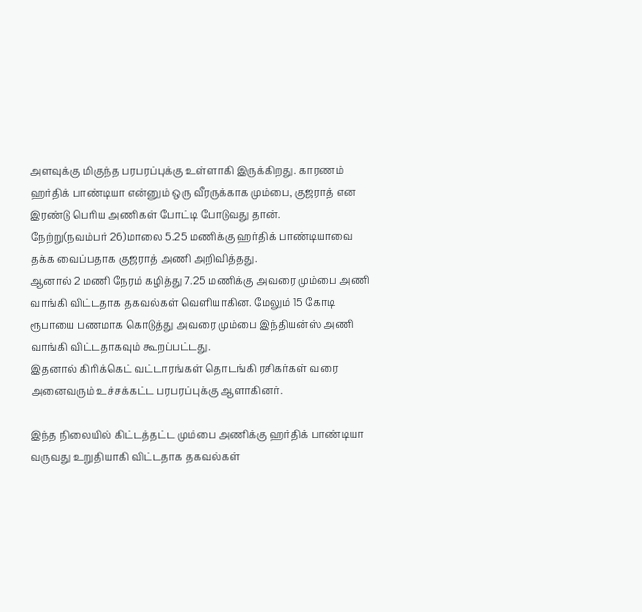அளவுக்கு மிகுந்த பரபரப்புக்கு உள்ளாகி இருக்கிறது. காரணம் ஹர்திக் பாண்டியா என்னும் ஒரு வீரருக்காக மும்பை, குஜராத் என இரண்டு பெரிய அணிகள் போட்டி போடுவது தான்.
நேற்று(நவம்பர் 26)மாலை 5.25 மணிக்கு ஹர்திக் பாண்டியாவை தக்க வைப்பதாக குஜராத் அணி அறிவித்தது.
ஆனால் 2 மணி நேரம் கழித்து 7.25 மணிக்கு அவரை மும்பை அணி வாங்கி விட்டதாக தகவல்கள் வெளியாகின. மேலும் 15 கோடி ரூபாயை பணமாக கொடுத்து அவரை மும்பை இந்தியன்ஸ் அணி வாங்கி விட்டதாகவும் கூறப்பட்டது.
இதனால் கிரிக்கெட் வட்டாரங்கள் தொடங்கி ரசிகர்கள் வரை அனைவரும் உச்சக்கட்ட பரபரப்புக்கு ஆளாகினர்.

இந்த நிலையில் கிட்டத்தட்ட மும்பை அணிக்கு ஹர்திக் பாண்டியா வருவது உறுதியாகி விட்டதாக தகவல்கள்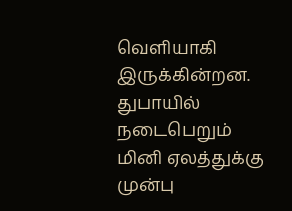வெளியாகி இருக்கின்றன.
துபாயில் நடைபெறும் மினி ஏலத்துக்கு முன்பு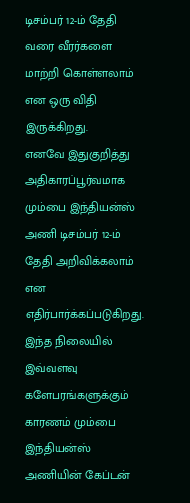டிசம்பர் 12-ம் தேதி வரை வீரர்களை மாற்றி கொள்ளலாம் என ஒரு விதி இருக்கிறது.
எனவே இதுகுறித்து அதிகாரப்பூர்வமாக மும்பை இந்தியன்ஸ் அணி டிசம்பர் 12-ம் தேதி அறிவிக்கலாம் என எதிர்பார்க்கப்படுகிறது.
இந்த நிலையில் இவ்வளவு களேபரங்களுக்கும் காரணம் மும்பை இந்தியன்ஸ் அணியின் கேப்டன்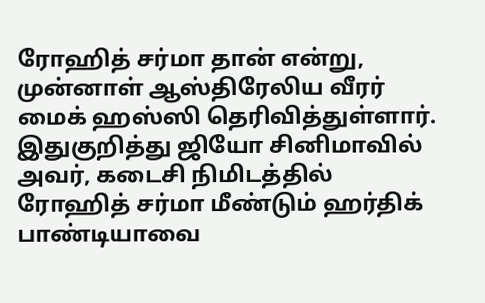ரோஹித் சர்மா தான் என்று, முன்னாள் ஆஸ்திரேலிய வீரர் மைக் ஹஸ்ஸி தெரிவித்துள்ளார்.
இதுகுறித்து ஜியோ சினிமாவில் அவர், கடைசி நிமிடத்தில் ரோஹித் சர்மா மீண்டும் ஹர்திக் பாண்டியாவை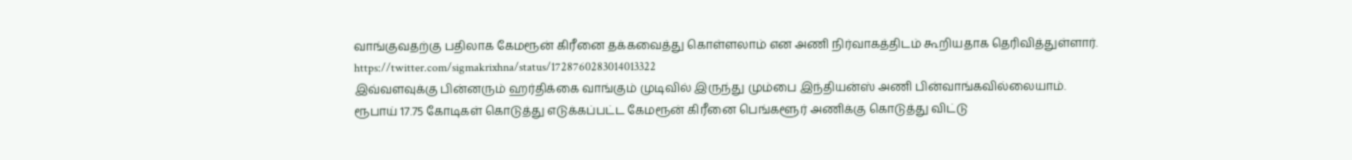வாங்குவதற்கு பதிலாக கேமரூன் கிரீனை தக்கவைத்து கொள்ளலாம் என அணி நிர்வாகத்திடம் கூறியதாக தெரிவித்துள்ளார்.
https://twitter.com/sigmakrixhna/status/1728760283014013322
இவ்வளவுக்கு பின்னரும் ஹர்திக்கை வாங்கும் முடிவில் இருந்து மும்பை இந்தியன்ஸ் அணி பின்வாங்கவில்லையாம்.
ரூபாய் 17.75 கோடிகள் கொடுத்து எடுக்கப்பட்ட கேமரூன் கிரீனை பெங்களூர் அணிக்கு கொடுத்து விட்டு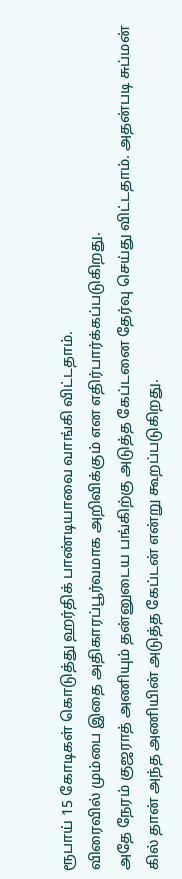ரூபாய் 15 கோடிகள் கொடுத்து ஹர்திக் பாண்டியாவை வாங்கி விட்டதாம்.
விரைவில் மும்பை இதை அதிகாரப்பூர்வமாக அறிவிக்கும் என எதிர்பார்க்கப்படுகிறது.
அதே நேரம் குஜராத் அணியும் தன்னுடைய பங்கிற்கு அடுத்த கேப்டனை தேர்வு செய்து விட்டதாம். அதன்படி சுப்மன் கில் தான் அந்த அணியின் அடுத்த கேப்டன் என்று கூறப்படுகிறது.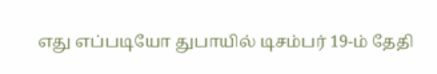எது எப்படியோ துபாயில் டிசம்பர் 19-ம் தேதி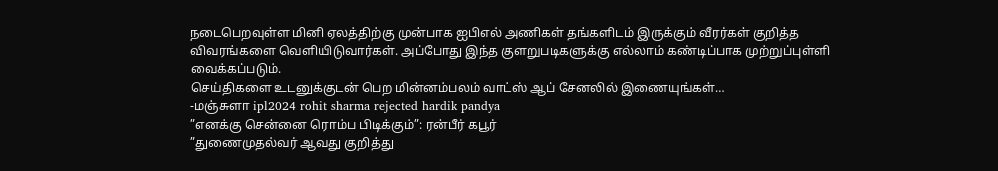நடைபெறவுள்ள மினி ஏலத்திற்கு முன்பாக ஐபிஎல் அணிகள் தங்களிடம் இருக்கும் வீரர்கள் குறித்த விவரங்களை வெளியிடுவார்கள். அப்போது இந்த குளறுபடிகளுக்கு எல்லாம் கண்டிப்பாக முற்றுப்புள்ளி வைக்கப்படும்.
செய்திகளை உடனுக்குடன் பெற மின்னம்பலம் வாட்ஸ் ஆப் சேனலில் இணையுங்கள்…
-மஞ்சுளா ipl2024 rohit sharma rejected hardik pandya
”எனக்கு சென்னை ரொம்ப பிடிக்கும்”: ரன்பீர் கபூர்
”துணைமுதல்வர் ஆவது குறித்து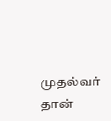முதல்வர் தான்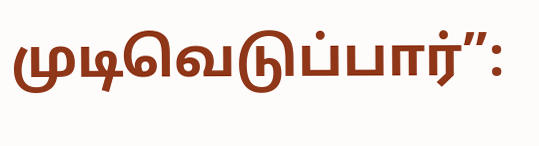முடிவெடுப்பார்”: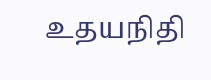உதயநிதி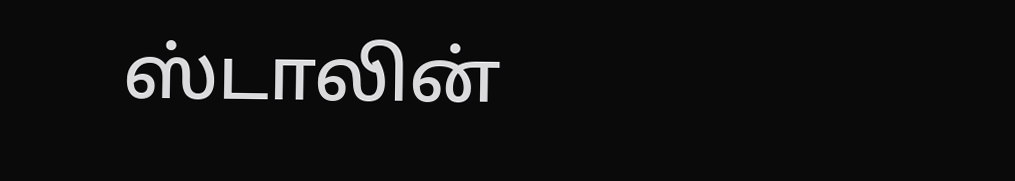ஸ்டாலின்